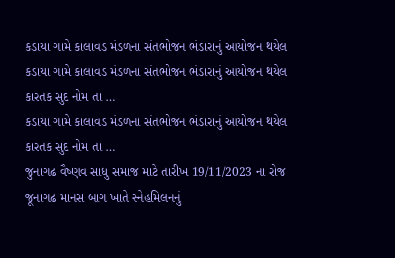કડાયા ગામે કાલાવડ મંડળના સંતભોજન ભંડારાનું આયોજન થયેલ
કડાયા ગામે કાલાવડ મંડળના સંતભોજન ભંડારાનું આયોજન થયેલ કારતક સુદ નોમ તા …
કડાયા ગામે કાલાવડ મંડળના સંતભોજન ભંડારાનું આયોજન થયેલ કારતક સુદ નોમ તા …
જુનાગઢ વૈષ્ણવ સાધુ સમાજ માટે તારીખ 19/11/2023 ના રોજ જૂનાગઢ માનસ બાગ ખાતે સ્નેહમિલનનું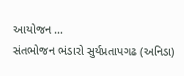આયોજન …
સંતભોજન ભંડારો સુર્યપ્રતાપગઢ (અનિડા)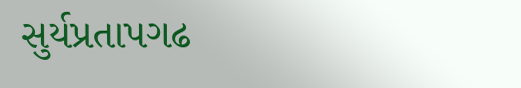સુર્યપ્રતાપગઢ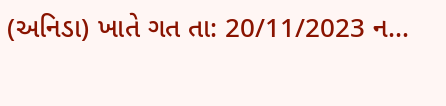(અનિડા) ખાતે ગત તા: 20/11/2023 ન…